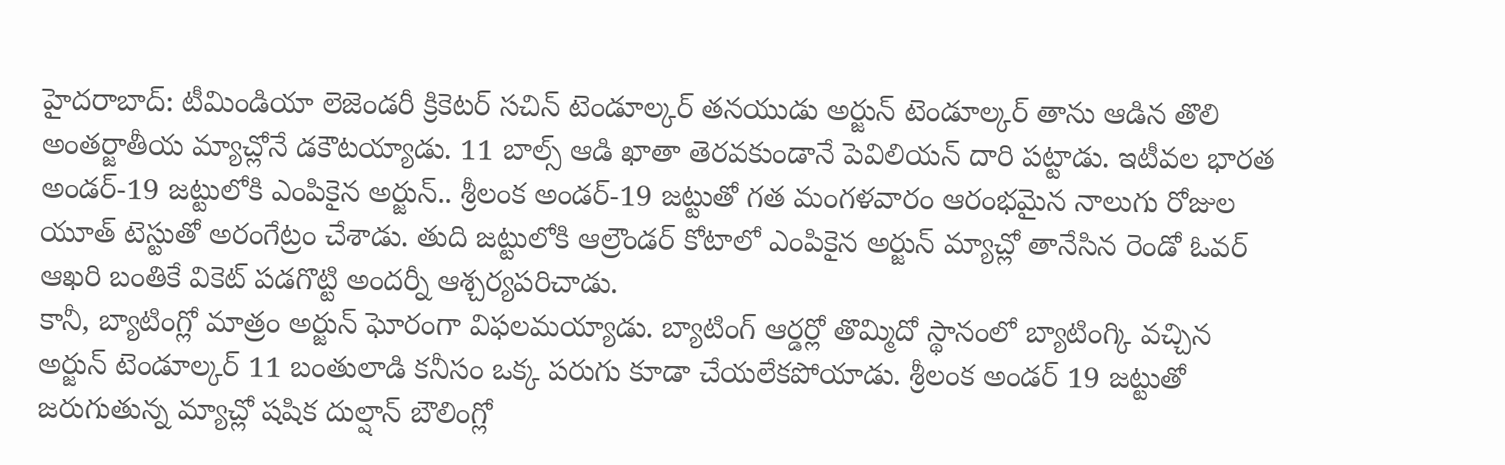హైదరాబాద్: టీమిండియా లెజెండరీ క్రికెటర్ సచిన్ టెండూల్కర్ తనయుడు అర్జున్ టెండూల్కర్ తాను ఆడిన తొలి అంతర్జాతీయ మ్యాచ్లోనే డకౌటయ్యాడు. 11 బాల్స్ ఆడి ఖాతా తెరవకుండానే పెవిలియన్ దారి పట్టాడు. ఇటీవల భారత అండర్-19 జట్టులోకి ఎంపికైన అర్జున్.. శ్రీలంక అండర్-19 జట్టుతో గత మంగళవారం ఆరంభమైన నాలుగు రోజుల యూత్ టెస్టుతో అరంగేట్రం చేశాడు. తుది జట్టులోకి ఆల్రౌండర్ కోటాలో ఎంపికైన అర్జున్ మ్యాచ్లో తానేసిన రెండో ఓవర్ ఆఖరి బంతికే వికెట్ పడగొట్టి అందర్నీ ఆశ్చర్యపరిచాడు.
కానీ, బ్యాటింగ్లో మాత్రం అర్జున్ ఘోరంగా విఫలమయ్యాడు. బ్యాటింగ్ ఆర్డర్లో తొమ్మిదో స్థానంలో బ్యాటింగ్కి వచ్చిన అర్జున్ టెండూల్కర్ 11 బంతులాడి కనీసం ఒక్క పరుగు కూడా చేయలేకపోయాడు. శ్రీలంక అండర్ 19 జట్టుతో జరుగుతున్న మ్యాచ్లో షషిక దుల్షాన్ బౌలింగ్లో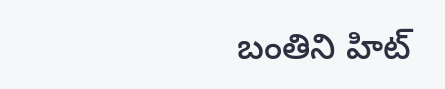బంతిని హిట్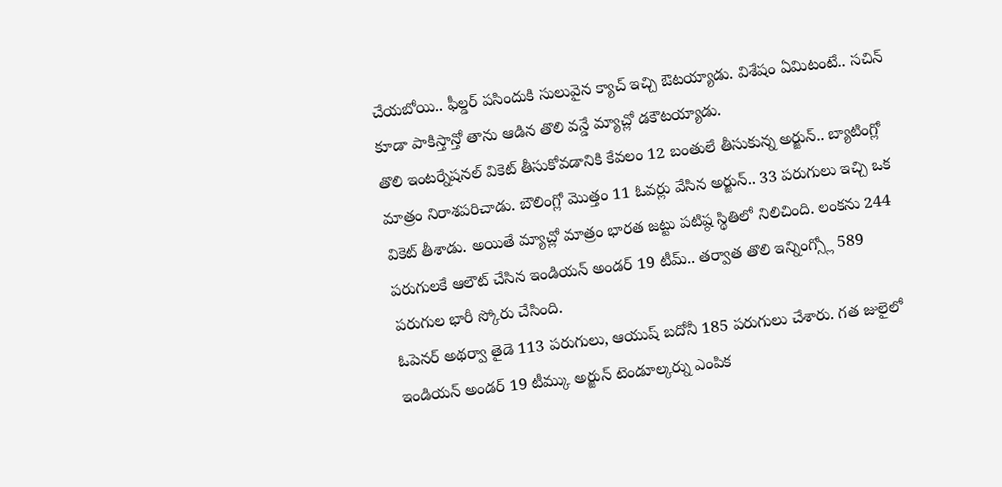చేయబోయి.. ఫీల్డర్ పసిందుకి సులువైన క్యాచ్ ఇచ్చి ఔటయ్యాడు. విశేషం ఏమిటంటే.. సచిన్ కూడా పాకిస్తాన్తో తాను ఆడిన తొలి వన్డే మ్యాచ్లో డకౌటయ్యాడు.
తొలి ఇంటర్నేషనల్ వికెట్ తీసుకోవడానికి కేవలం 12 బంతులే తీసుకున్న అర్జున్.. బ్యాటింగ్లో మాత్రం నిరాశపరిచాడు. బౌలింగ్లో మొత్తం 11 ఓవర్లు వేసిన అర్జున్.. 33 పరుగులు ఇచ్చి ఒక వికెట్ తీశాడు. అయితే మ్యాచ్లో మాత్రం భారత జట్టు పటిష్ఠ స్థితిలో నిలిచింది. లంకను 244 పరుగులకే ఆలౌట్ చేసిన ఇండియన్ అండర్ 19 టీమ్.. తర్వాత తొలి ఇన్నింగ్స్లో 589 పరుగుల భారీ స్కోరు చేసింది.
ఓపెనర్ అథర్వా తైడె 113 పరుగులు, ఆయుష్ బదోనీ 185 పరుగులు చేశారు. గత జులైలో ఇండియన్ అండర్ 19 టీమ్కు అర్జున్ టెండూల్కర్ను ఎంపిక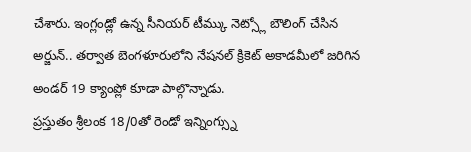చేశారు. ఇంగ్లండ్లో ఉన్న సీనియర్ టీమ్కు నెట్స్లో బౌలింగ్ చేసిన అర్జున్.. తర్వాత బెంగళూరులోని నేషనల్ క్రికెట్ అకాడమీలో జరిగిన అండర్ 19 క్యాంప్లో కూడా పాల్గొన్నాడు.
ప్రస్తుతం శ్రీలంక 18/0తో రెండో ఇన్నింగ్స్ను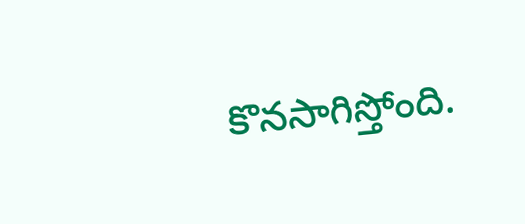కొనసాగిస్తోంది.